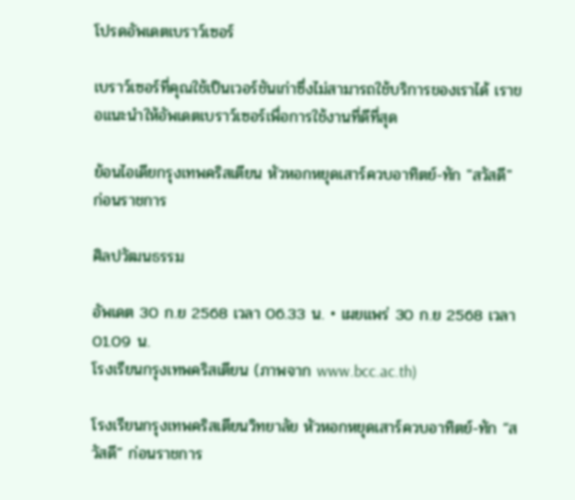โปรดอัพเดตเบราว์เซอร์

เบราว์เซอร์ที่คุณใช้เป็นเวอร์ชันเก่าซึ่งไม่สามารถใช้บริการของเราได้ เราขอแนะนำให้อัพเดตเบราว์เซอร์เพื่อการใช้งานที่ดีที่สุด

ย้อนไอเดียกรุงเทพคริสเตียน หัวหอกหยุดเสาร์ควบอาทิตย์-ทัก "สวัสดี" ก่อนราชการ

ศิลปวัฒนธรรม

อัพเดต 30 ก.ย 2568 เวลา 06.33 น. • เผยแพร่ 30 ก.ย 2568 เวลา 01.09 น.
โรงเรียนกรุงเทพคริสเตียน (ภาพจาก www.bcc.ac.th)

โรงเรียนกรุงเทพคริสเตียนวิทยาลัย หัวหอกหยุดเสาร์ควบอาทิตย์-ทัก “สวัสดี” ก่อนราชการ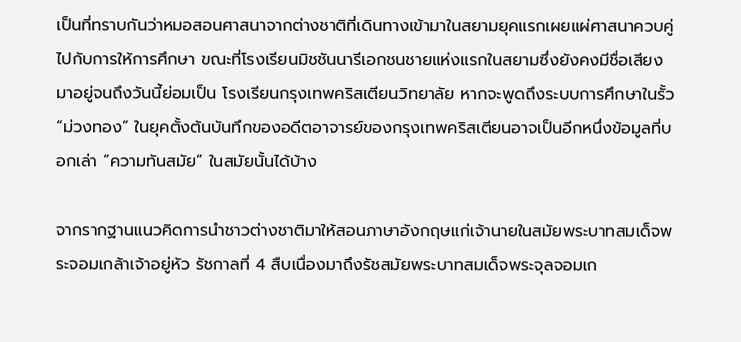เป็นที่ทราบกันว่าหมอสอนศาสนาจากต่างชาติที่เดินทางเข้ามาในสยามยุคแรกเผยแผ่ศาสนาควบคู่ไปกับการให้การศึกษา ขณะที่โรงเรียนมิชชันนารีเอกชนชายแห่งแรกในสยามซึ่งยังคงมีชื่อเสียงมาอยู่จนถึงวันนี้ย่อมเป็น โรงเรียนกรุงเทพคริสเตียนวิทยาลัย หากจะพูดถึงระบบการศึกษาในรั้ว “ม่วงทอง” ในยุคตั้งต้นบันทึกของอดีตอาจารย์ของกรุงเทพคริสเตียนอาจเป็นอีกหนึ่งข้อมูลที่บอกเล่า “ความทันสมัย” ในสมัยนั้นได้บ้าง

จากรากฐานแนวคิดการนำชาวต่างชาติมาให้สอนภาษาอังกฤษแก่เจ้านายในสมัยพระบาทสมเด็จพระจอมเกล้าเจ้าอยู่หัว รัชกาลที่ 4 สืบเนื่องมาถึงรัชสมัยพระบาทสมเด็จพระจุลจอมเก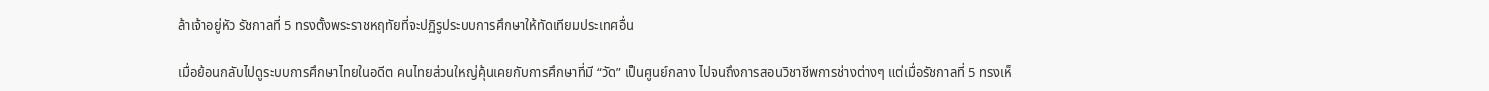ล้าเจ้าอยู่หัว รัชกาลที่ 5 ทรงตั้งพระราชหฤทัยที่จะปฏิรูประบบการศึกษาให้ทัดเทียมประเทศอื่น

เมื่อย้อนกลับไปดูระบบการศึกษาไทยในอดีต คนไทยส่วนใหญ่คุ้นเคยกับการศึกษาที่มี “วัด” เป็นศูนย์กลาง ไปจนถึงการสอนวิชาชีพการช่างต่างๆ แต่เมื่อรัชกาลที่ 5 ทรงเห็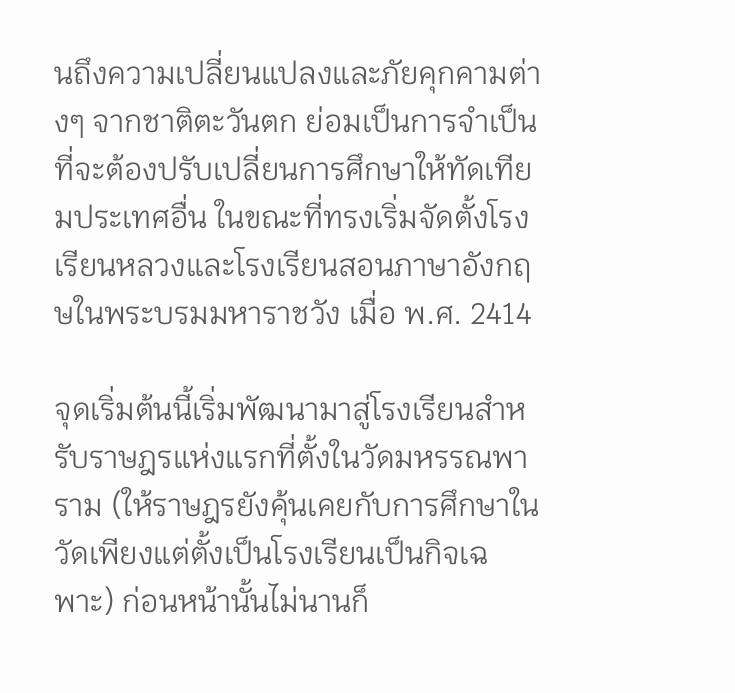นถึงความเปลี่ยนแปลงและภัยคุกคามต่างๆ จากชาติตะวันตก ย่อมเป็นการจำเป็นที่จะต้องปรับเปลี่ยนการศึกษาให้ทัดเทียมประเทศอื่น ในขณะที่ทรงเริ่มจัดตั้งโรงเรียนหลวงและโรงเรียนสอนภาษาอังกฤษในพระบรมมหาราชวัง เมื่อ พ.ศ. 2414

จุดเริ่มต้นนี้เริ่มพัฒนามาสู่โรงเรียนสำหรับราษฎรแห่งแรกที่ตั้งในวัดมหรรณพาราม (ให้ราษฎรยังคุ้นเคยกับการศึกษาในวัดเพียงแต่ตั้งเป็นโรงเรียนเป็นกิจเฉพาะ) ก่อนหน้านั้นไม่นานก็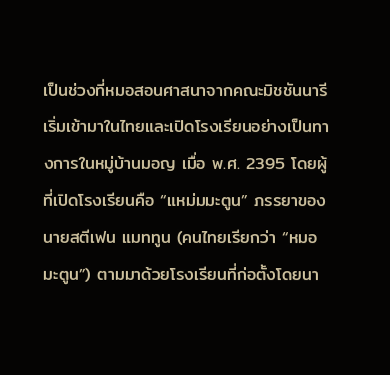เป็นช่วงที่หมอสอนศาสนาจากคณะมิชชันนารีเริ่มเข้ามาในไทยและเปิดโรงเรียนอย่างเป็นทางการในหมู่บ้านมอญ เมื่อ พ.ศ. 2395 โดยผู้ที่เปิดโรงเรียนคือ “แหม่มมะตูน” ภรรยาของนายสตีเฟน แมททูน (คนไทยเรียกว่า “หมอมะตูน”) ตามมาด้วยโรงเรียนที่ก่อตั้งโดยนา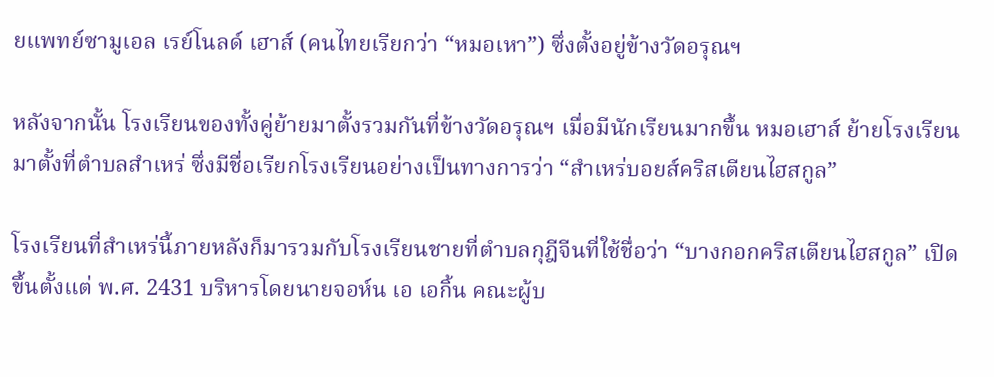ยแพทย์ซามูเอล เรย์โนลด์ เฮาส์ (คนไทยเรียกว่า “หมอเหา”) ซึ่งตั้งอยู่ข้างวัดอรุณฯ

หลังจากนั้น โรงเรียนของทั้งคู่ย้ายมาตั้งรวมกันที่ข้างวัดอรุณฯ เมื่อมีนักเรียนมากขึ้น หมอเฮาส์ ย้ายโรงเรียนมาตั้งที่ตำบลสำเหร่ ซึ่งมีชื่อเรียกโรงเรียนอย่างเป็นทางการว่า “สำเหร่บอยส์คริสเตียนไฮสกูล”

โรงเรียนที่สำเหร่นี้ภายหลังก็มารวมกับโรงเรียนชายที่ตำบลกุฎีจีนที่ใช้ชื่อว่า “บางกอกคริสเตียนไฮสกูล” เปิดขึ้นตั้งแต่ พ.ศ. 2431 บริหารโดยนายจอห์น เอ เอกิ้น คณะผู้บ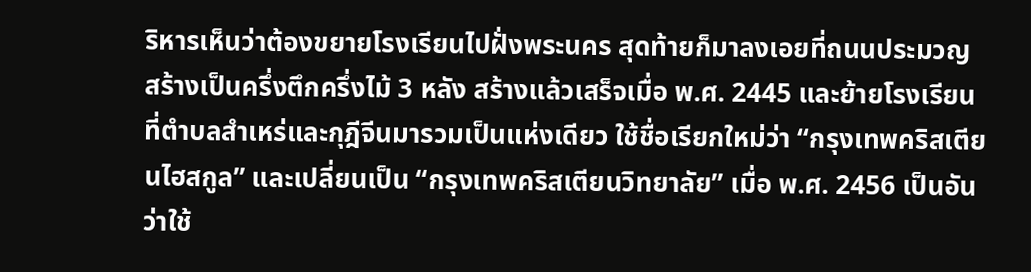ริหารเห็นว่าต้องขยายโรงเรียนไปฝั่งพระนคร สุดท้ายก็มาลงเอยที่ถนนประมวญ สร้างเป็นครึ่งตึกครึ่งไม้ 3 หลัง สร้างแล้วเสร็จเมื่อ พ.ศ. 2445 และย้ายโรงเรียนที่ตำบลสำเหร่และกุฎีจีนมารวมเป็นแห่งเดียว ใช้ชื่อเรียกใหม่ว่า “กรุงเทพคริสเตียนไฮสกูล” และเปลี่ยนเป็น “กรุงเทพคริสเตียนวิทยาลัย” เมื่อ พ.ศ. 2456 เป็นอันว่าใช้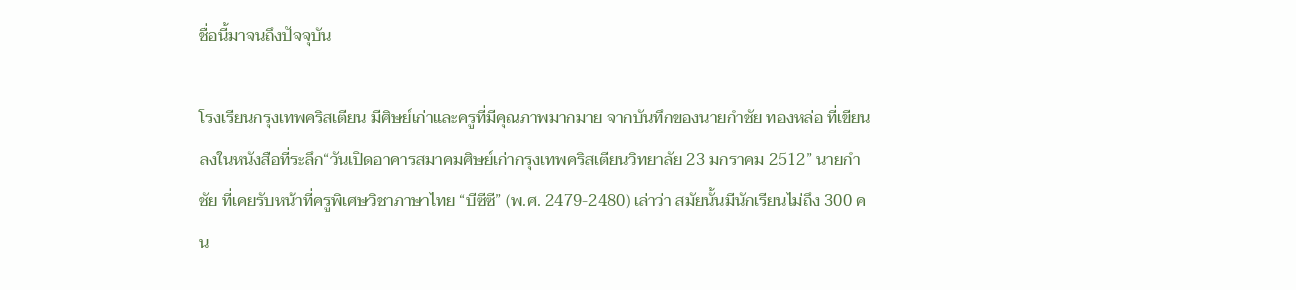ชื่อนี้มาจนถึงปัจจุบัน

โรงเรียนกรุงเทพคริสเตียน มีศิษย์เก่าและครูที่มีคุณภาพมากมาย จากบันทึกของนายกำชัย ทองหล่อ ที่เขียนลงในหนังสือที่ระลึก“วันเปิดอาคารสมาคมศิษย์เก่ากรุงเทพคริสเตียนวิทยาลัย 23 มกราคม 2512” นายกำชัย ที่เคยรับหน้าที่ครูพิเศษวิชาภาษาไทย “บีซีซี” (พ.ศ. 2479-2480) เล่าว่า สมัยนั้นมีนักเรียนไม่ถึง 300 คน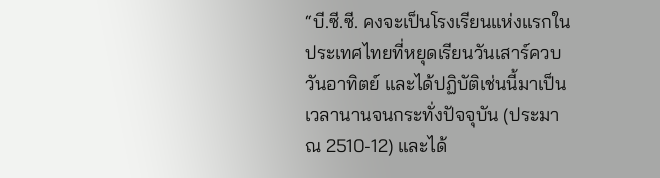“บี.ซี.ซี. คงจะเป็นโรงเรียนแห่งแรกในประเทศไทยที่หยุดเรียนวันเสาร์ควบวันอาทิตย์ และได้ปฏิบัติเช่นนี้มาเป็นเวลานานจนกระทั่งปัจจุบัน (ประมาณ 2510-12) และได้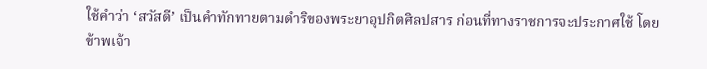ใช้คำว่า ‘สวัสดี’ เป็นคำทักทายตามดำริของพระยาอุปกิตศิลปสาร ก่อนที่ทางราชการจะประกาศใช้ โดยข้าพเจ้า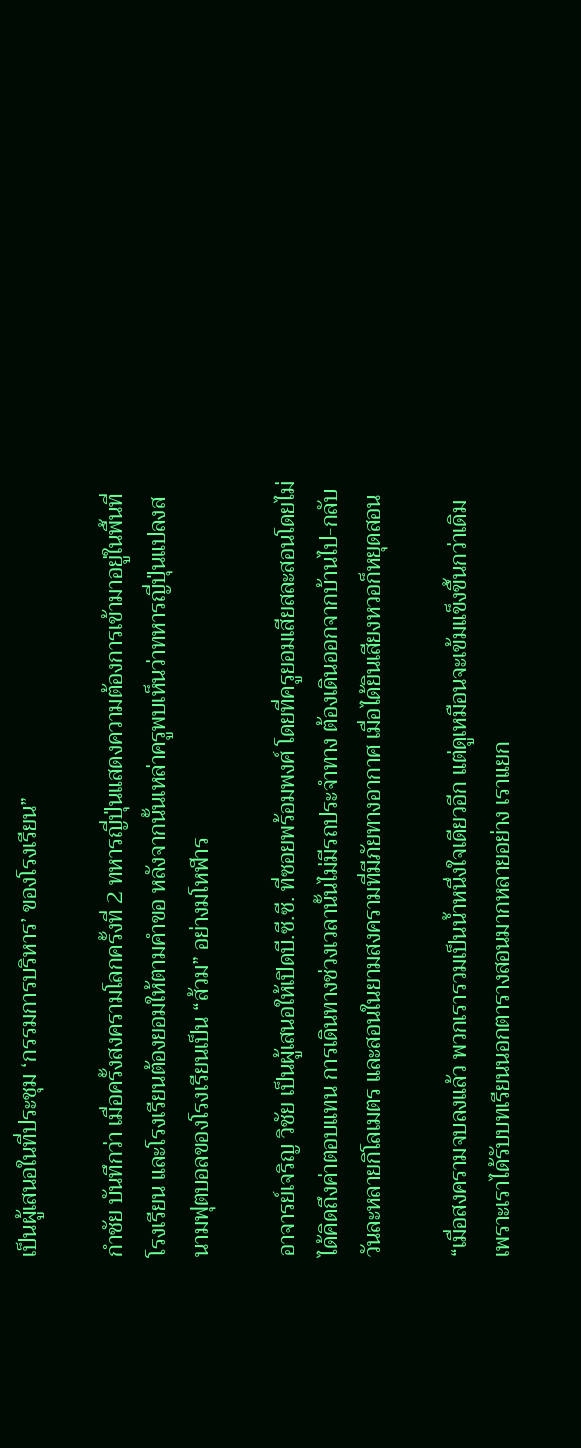เป็นผู้เสนอในที่ประชุม ‘กรรมการบริหาร’ ของโรงเรียน”

กำชัย บันทึกว่า เมื่อครั้งสงครามโลกครั้งที่ 2 ทหารญี่ปุ่นแสดงความต้องการเข้ามาอยู่ในพื้นที่โรงเรียน และโรงเรียนต้องยอมให้ตามคำขอ หลังจากนั้นเหล่าครูพบเห็นว่าทหารญี่ปุ่นแปลงสนามฟุตบอลของโรงเรียนเป็น “ส้วม” อย่างมโหฬาร

อาจารย์เจริญ วิชัย เป็นผู้เสนอให้เปิดบี.ซี.ซี. ที่ซอยพร้อมพงศ์ โดยที่ครูยอมเสียสละสอนโดยไม่ได้คิดถึงค่าตอบแทน การเดินทางช่วงเวลานั้นไม่มีรถประจำทาง ต้องเดินออกจากบ้านไป-กลับวันละหลายกิโลเมตร และสอนในยามสงครามที่มีภัยทางอากาศ เมื่อได้ยินเสียงหวอก็หยุดสอน

“เมื่อสงครามจบลงแล้ว พวกเรารวมเป็นน้ำหนึ่งใจเดียวอีก แต่ดูเหมือนจะเข้มแข็งขึ้นกว่าเดิม เพราะเราได้รับบทเรียนนอกตารางสอนมากหลายอย่าง เราแยก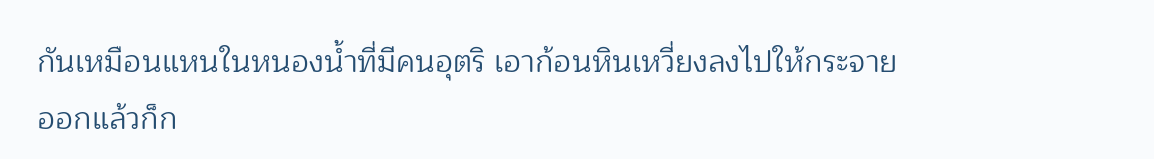กันเหมือนแหนในหนองน้ำที่มีคนอุตริ เอาก้อนหินเหวี่ยงลงไปให้กระจายออกแล้วก็ก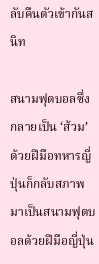ลับคืนตัวเข้ากันสนิท

สนามฟุตบอลซึ่งกลายเป็น ‘ส้วม’ ด้วยฝีมือทหารญี่ปุ่นก็กลับสภาพมาเป็นสนามฟุตบอลด้วยฝีมือญี่ปุ่น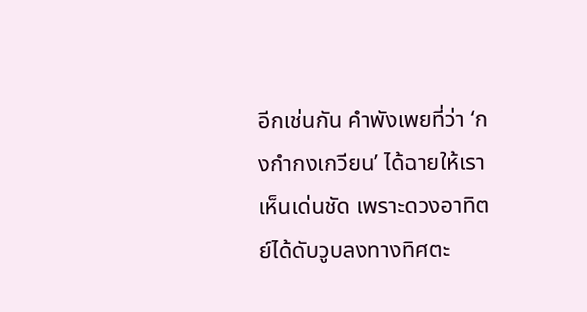อีกเช่นกัน คำพังเพยที่ว่า ‘กงกำกงเกวียน’ ได้ฉายให้เราเห็นเด่นชัด เพราะดวงอาทิตย์ได้ดับวูบลงทางทิศตะ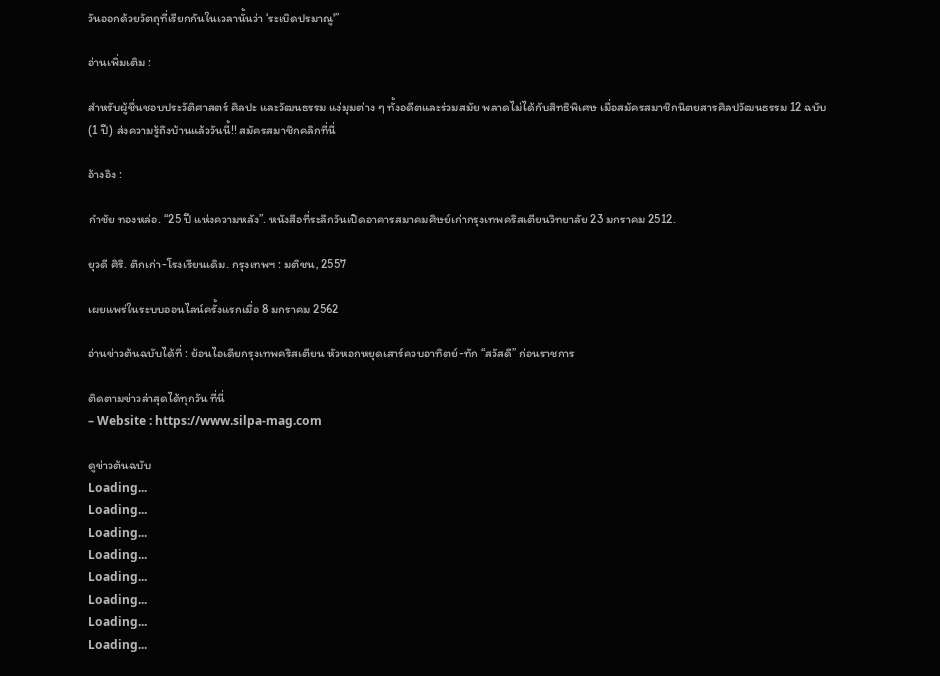วันออกด้วยวัตถุที่เรียกกันในเวลานั้นว่า ‘ระเบิดปรมาณู'”

อ่านเพิ่มเติม :

สำหรับผู้ชื่นชอบประวัติศาสตร์ ศิลปะ และวัฒนธรรม แง่มุมต่าง ๆ ทั้งอดีตและร่วมสมัย พลาดไม่ได้กับสิทธิพิเศษ เมื่อสมัครสมาชิกนิตยสารศิลปวัฒนธรรม 12 ฉบับ (1 ปี) ส่งความรู้ถึงบ้านแล้ววันนี้!! สมัครสมาชิกคลิกที่นี่

อ้างอิง :

กำชัย ทองหล่อ. “25 ปี แห่งความหลัง”. หนังสือที่ระลึกวันเปิดอาคารสมาคมศิษย์เก่ากรุงเทพคริสเตียนวิทยาลัย 23 มกราคม 2512.

ยุวดี ศิริ. ตึกเก่า-โรงเรียนเดิม. กรุงเทพฯ : มติชน, 2557

เผยแพร่ในระบบออนไลน์ครั้งแรกเมื่อ 8 มกราคม 2562

อ่านข่าวต้นฉบับได้ที่ : ย้อนไอเดียกรุงเทพคริสเตียน หัวหอกหยุดเสาร์ควบอาทิตย์-ทัก “สวัสดี” ก่อนราชการ

ติดตามข่าวล่าสุดได้ทุกวัน ที่นี่
– Website : https://www.silpa-mag.com

ดูข่าวต้นฉบับ
Loading...
Loading...
Loading...
Loading...
Loading...
Loading...
Loading...
Loading...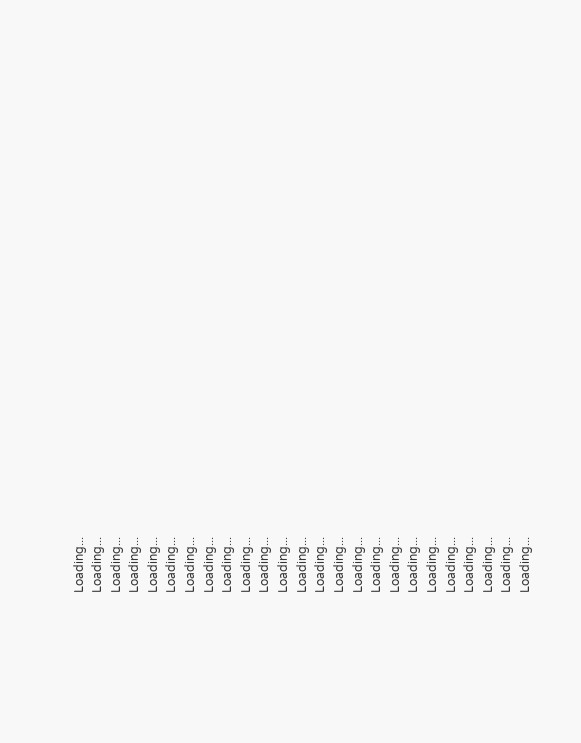Loading...
Loading...
Loading...
Loading...
Loading...
Loading...
Loading...
Loading...
Loading...
Loading...
Loading...
Loading...
Loading...
Loading...
Loading...
Loading...
Loading...
Loading...
Loading...
Loading...
Loading...
Loading...
Loading...
Loading...
Loading...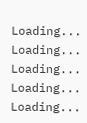Loading...
Loading...
Loading...
Loading...
Loading...